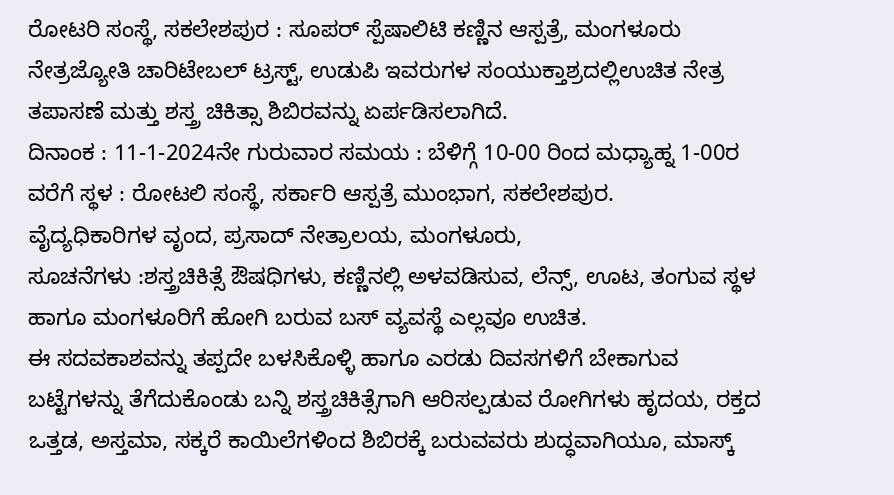ರೋಟರಿ ಸಂಸ್ಥೆ, ಸಕಲೇಶಪುರ : ಸೂಪರ್ ಸ್ಪೆಷಾಲಿಟಿ ಕಣ್ಣಿನ ಆಸ್ಪತ್ರೆ, ಮಂಗಳೂರು ನೇತ್ರಜ್ಯೋತಿ ಚಾರಿಟೇಬಲ್ ಟ್ರಸ್ಟ್, ಉಡುಪಿ ಇವರುಗಳ ಸಂಯುಕ್ತಾಶ್ರದಲ್ಲಿಉಚಿತ ನೇತ್ರ ತಪಾಸಣೆ ಮತ್ತು ಶಸ್ತ್ರ ಚಿಕಿತ್ಸಾ ಶಿಬಿರವನ್ನು ಏರ್ಪಡಿಸಲಾಗಿದೆ.
ದಿನಾಂಕ : 11-1-2024ನೇ ಗುರುವಾರ ಸಮಯ : ಬೆಳಿಗ್ಗೆ 10-00 ರಿಂದ ಮಧ್ಯಾಹ್ನ 1-00ರ ವರೆಗೆ ಸ್ಥಳ : ರೋಟಲಿ ಸಂಸ್ಥೆ, ಸರ್ಕಾರಿ ಆಸ್ಪತ್ರೆ ಮುಂಭಾಗ, ಸಕಲೇಶಪುರ.
ವೈದ್ಯಧಿಕಾರಿಗಳ ವೃಂದ, ಪ್ರಸಾದ್ ನೇತ್ರಾಲಯ, ಮಂಗಳೂರು,
ಸೂಚನೆಗಳು :ಶಸ್ತ್ರಚಿಕಿತ್ಸೆ ಔಷಧಿಗಳು, ಕಣ್ಣಿನಲ್ಲಿ ಅಳವಡಿಸುವ, ಲೆನ್ಸ್, ಊಟ, ತಂಗುವ ಸ್ಥಳ ಹಾಗೂ ಮಂಗಳೂರಿಗೆ ಹೋಗಿ ಬರುವ ಬಸ್ ವ್ಯವಸ್ಥೆ ಎಲ್ಲವೂ ಉಚಿತ.
ಈ ಸದವಕಾಶವನ್ನು ತಪ್ಪದೇ ಬಳಸಿಕೊಳ್ಳಿ ಹಾಗೂ ಎರಡು ದಿವಸಗಳಿಗೆ ಬೇಕಾಗುವ ಬಟ್ಟೆಗಳನ್ನು ತೆಗೆದುಕೊಂಡು ಬನ್ನಿ ಶಸ್ತ್ರಚಿಕಿತ್ಸೆಗಾಗಿ ಆರಿಸಲ್ಪಡುವ ರೋಗಿಗಳು ಹೃದಯ, ರಕ್ತದ ಒತ್ತಡ, ಅಸ್ತಮಾ, ಸಕ್ಕರೆ ಕಾಯಿಲೆಗಳಿಂದ ಶಿಬಿರಕ್ಕೆ ಬರುವವರು ಶುದ್ಧವಾಗಿಯೂ, ಮಾಸ್ಕ್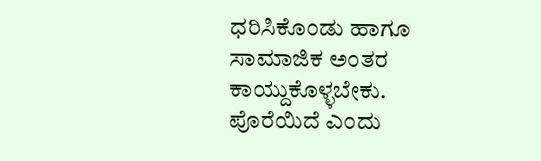ಧರಿಸಿಕೊಂಡು ಹಾಗೂ ಸಾಮಾಜಿಕ ಅಂತರ ಕಾಯ್ದುಕೊಳ್ಳಬೇಕು. ಪೊರೆಯಿದೆ ಎಂದು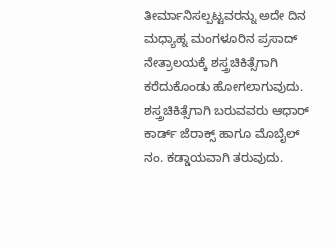ತೀರ್ಮಾನಿಸಲ್ಪಟ್ಟವರನ್ನು ಅದೇ ದಿನ ಮಧ್ಯಾಹ್ನ ಮಂಗಳೂರಿನ ಪ್ರಸಾದ್ ನೇತ್ರಾಲಯಕ್ಕೆ ಶಸ್ತ್ರಚಿಕಿತ್ಸೆಗಾಗಿ ಕರೆದುಕೊಂಡು ಹೋಗಲಾಗುವುದು.
ಶಸ್ತ್ರಚಿಕಿತ್ಸೆಗಾಗಿ ಬರುವವರು ಆಧಾರ್ ಕಾರ್ಡ್ ಜೆರಾಕ್ಸ್ ಹಾಗೂ ಮೊಬೈಲ್ ನಂ. ಕಡ್ಡಾಯವಾಗಿ ತರುವುದು.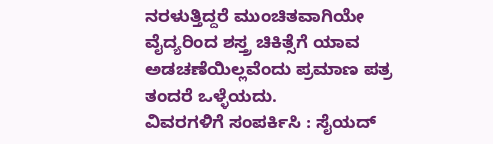ನರಳುತ್ತಿದ್ದರೆ ಮುಂಚಿತವಾಗಿಯೇ ವೈದ್ಯರಿಂದ ಶಸ್ತ್ರ ಚಿಕಿತ್ಸೆಗೆ ಯಾವ ಅಡಚಣೆಯಿಲ್ಲವೆಂದು ಪ್ರಮಾಣ ಪತ್ರ ತಂದರೆ ಒಳ್ಳೆಯದು.
ವಿವರಗಳಿಗೆ ಸಂಪರ್ಕಿಸಿ : ಸೈಯದ್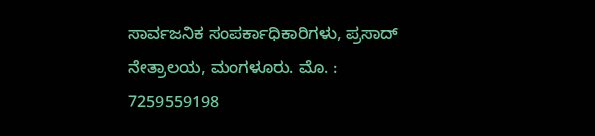ಸಾರ್ವಜನಿಕ ಸಂಪರ್ಕಾಧಿಕಾರಿಗಳು, ಪ್ರಸಾದ್ ನೇತ್ರಾಲಯ, ಮಂಗಳೂರು. ಮೊ. : 7259559198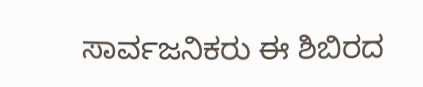ಸಾರ್ವಜನಿಕರು ಈ ಶಿಬಿರದ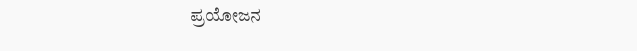ಪ್ರಯೋಜನ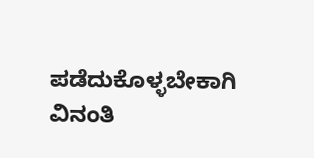ಪಡೆದುಕೊಳ್ಳಬೇಕಾಗಿ ವಿನಂತಿ